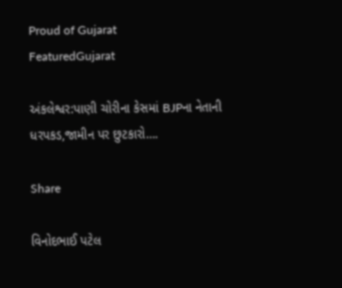Proud of Gujarat
FeaturedGujarat

અંકલેશ્વર:પાણી ચોરીના કેસમાં BJPના નેતાની ધરપકડ,જામીન પર છુટકારો….

Share

વિનોદભાઈ પટેલ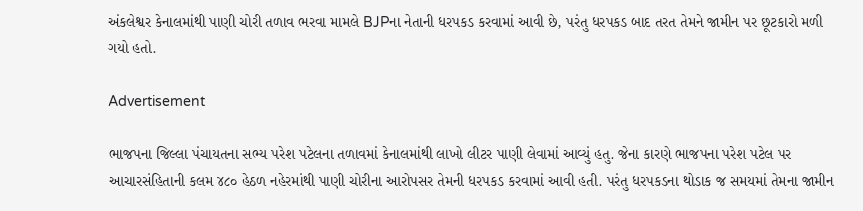અંકલેશ્વર કેનાલમાંથી પાણી ચોરી તળાવ ભરવા મામલે BJPના નેતાની ધરપકડ કરવામાં આવી છે, પરંતુ ધરપકડ બાદ તરત તેમને જામીન પર છૂટકારો મળી ગયો હતો.

Advertisement

ભાજપના જિલ્લા પંચાયતના સભ્ય પરેશ પટેલના તળાવમાં કેનાલમાંથી લાખો લીટર પાણી લેવામાં આવ્યું હતુ. જેના કારણે ભાજપના પરેશ પટેલ પર આચારસંહિતાની કલમ ૪૮૦ હેઠળ નહેરમાંથી પાણી ચોરીના આરોપસર તેમની ધરપકડ કરવામાં આવી હતી. પરંતુ ધરપકડના થોડાક જ સમયમાં તેમના જામીન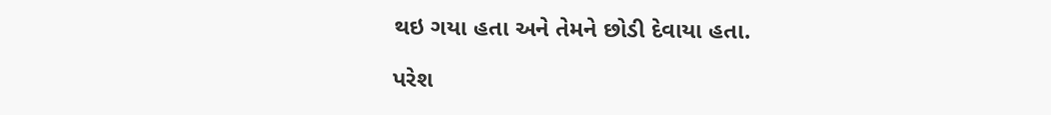થઇ ગયા હતા અને તેમને છોડી દેવાયા હતા.

પરેશ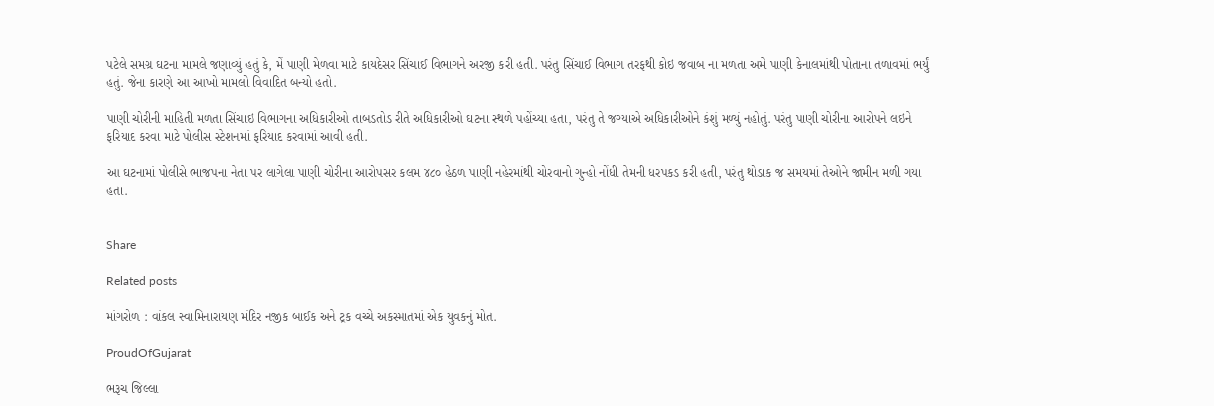પટેલે સમગ્ર ઘટના મામલે જણાવ્યું હતું કે, મેં પાણી મેળવા માટે કાયદેસર સિંચાઈ વિભાગને અરજી કરી હતી. પરંતુ સિંચાઈ વિભાગ તરફથી કોઇ જવાબ ના મળતા અમે પાણી કેનાલમાંથી પોતાના તળાવમાં ભર્યું હતું. જેના કારણે આ આખો મામલો વિવાદિત બન્યો હતો.

પાણી ચોરીની માહિતી મળતા સિંચાઇ વિભાગના અધિકારીઓ તાબડતોડ રીતે અધિકારીઓ ઘટના સ્થળે પહોંચ્યા હતા, પરંતુ તે જગ્યાએ અધિકારીઓને કંશું મળ્યું નહોતું. પરંતુ પાણી ચોરીના આરોપને લઇને ફરિયાદ કરવા માટે પોલીસ સ્ટેશનમાં ફરિયાદ કરવામાં આવી હતી.

આ ઘટનામાં પોલીસે ભાજપના નેતા પર લાગેલા પાણી ચોરીના આરોપસર કલમ ૪૮૦ હેઠળ પાણી નહેરમાંથી ચોરવાનો ગુન્હો નોંધી તેમની ધરપકડ કરી હતી, પરંતુ થોડાક જ સમયમાં તેઓને જામીન મળી ગયા હતા.


Share

Related posts

માંગરોળ : વાંકલ સ્વામિનારાયણ મંદિર નજીક બાઈક અને ટ્રક વચ્ચે અકસ્માતમાં એક યુવકનું મોત.

ProudOfGujarat

ભરૂચ જિલ્લા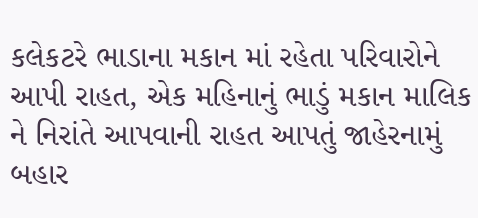કલેકટરે ભાડાના મકાન માં રહેતા પરિવારોને આપી રાહત, એક મહિનાનું ભાડું મકાન માલિક ને નિરાંતે આપવાની રાહત આપતું જાહેરનામું બહાર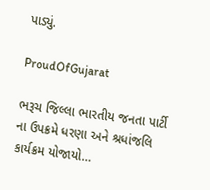પાડ્યું.

ProudOfGujarat

ભરૂચ જિલ્લા ભારતીય જનતા પાર્ટી ના ઉપક્રમે ધરણા અને શ્રધાંજલિ કાર્યક્રમ યોજાયો…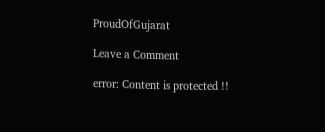ProudOfGujarat

Leave a Comment

error: Content is protected !!